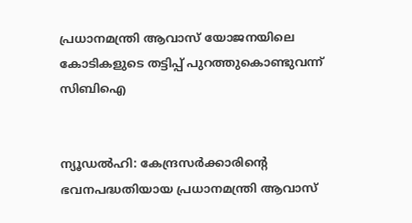പ്രധാനമന്ത്രി ആവാസ് യോജനയിലെ കോടികളുടെ തട്ടിപ്പ് പുറത്തുകൊണ്ടുവന്ന് സിബിഐ


ന്യൂഡൽഹി: കേന്ദ്രസർ‍ക്കാരിന്‍റെ ഭവനപദ്ധതിയായ പ്രധാനമന്ത്രി ആവാസ്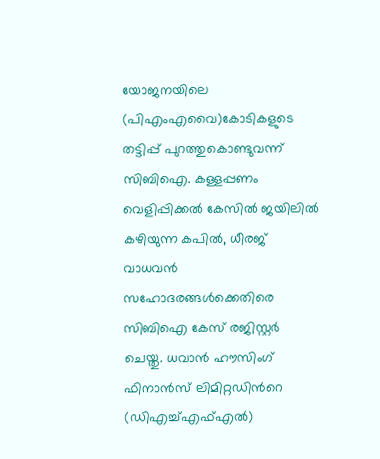യോജനയിലെ (പിഎംഎവൈ)കോടികളുടെ തട്ടിപ്പ് പുറത്തുകൊണ്ടുവന്ന് സിബിഐ. കള്ളപ്പണം വെളിപ്പിക്കൽ കേസിൽ ജയിലിൽ കഴിയുന്ന കപിൽ, ധീരജ് വാധവൻ സഹോദരങ്ങൾക്കെതിരെ സിബിഐ കേസ് രജിസ്റ്റർ ചെയ്തു. ധവാൻ ഹൗസിംഗ് ഫിനാൻസ് ലിമിറ്റഡിന്‍റെ (ഡിഎച്ച്എഫ്എൽ)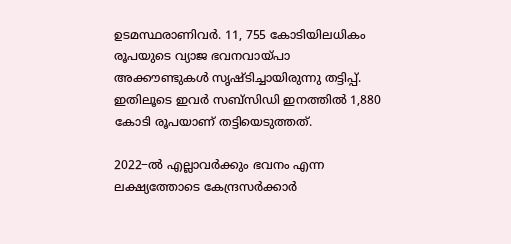ഉടമസ്ഥരാണിവർ. 11, 755 കോടിയിലധികം രൂപയുടെ വ്യാജ ഭവനവായ്പാ അക്കൗണ്ടുകൾ സൃഷ്ടിച്ചായിരുന്നു തട്ടിപ്പ്. ഇതിലൂടെ ഇവർ സബ്സിഡി ഇനത്തിൽ 1,880 കോടി രൂപയാണ് തട്ടിയെടുത്തത്.

2022−ൽ‍ എല്ലാവർക്കും ഭവനം എന്ന ലക്ഷ്യത്തോടെ കേന്ദ്രസർ‍ക്കാർ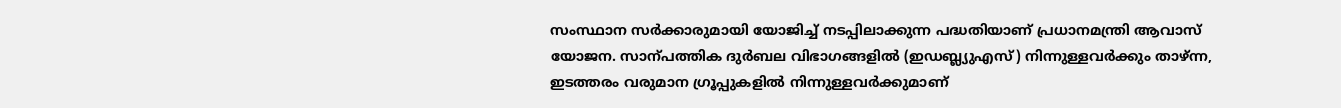സംസ്ഥാന സർക്കാരുമായി യോജിച്ച് നടപ്പിലാക്കുന്ന പദ്ധതിയാണ് പ്രധാനമന്ത്രി ആവാസ് യോജന. സാന്പത്തിക ദുർബല വിഭാഗങ്ങളിൽ (ഇഡബ്ല്യുഎസ്) നിന്നുള്ളവർക്കും താഴ്ന്ന, ഇടത്തരം വരുമാന ഗ്രൂപ്പുകളിൽ നിന്നുള്ളവർക്കുമാണ്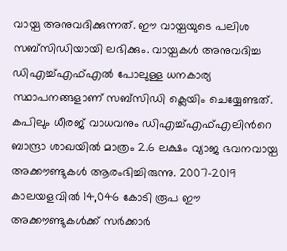വായ്പ അനുവദിക്കുന്നത്. ഈ വായ്പയുടെ പലിശ സബ്സിഡിയായി ലഭിക്കും. വായ്പകൾ അനുവദിച്ച ഡിഎച്ച്എഫ്എൽ പോലുള്ള ധനകാര്യ സ്ഥാപനങ്ങളാണ് സബ്സിഡി ക്ലെയിം ചെയ്യേണ്ടത്. കപിലും ധീരജ് വാധവനും ഡിഎച്ച്എഫ്എലിന്‍റെ ബാന്ദ്രാ ശാഖയിൽ മാത്രം 2.6 ലക്ഷം വ്യാജ ഭവനവായ്പ അക്കൗണ്ടുകൾ ആരംഭിച്ചിരുന്നു. 2007−2019 കാലയളവിൽ 14,046 കോടി രൂപ ഈ അക്കൗണ്ടുകൾക്ക് സർക്കാർ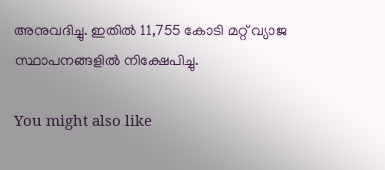അനുവദിച്ചു. ഇതിൽ 11,755 കോടി മറ്റ് വ്യാജ സ്ഥാപനങ്ങളിൽ നിക്ഷേപിച്ചു.

You might also like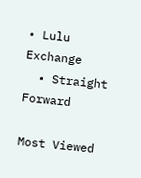• Lulu Exchange
  • Straight Forward

Most Viewed